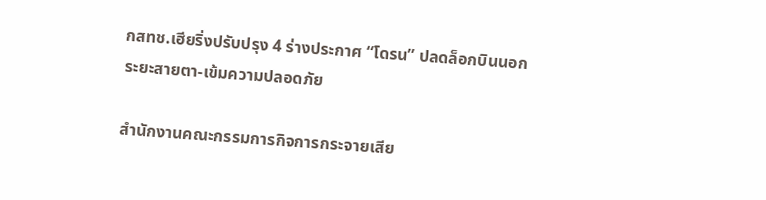กสทช.เฮียริ่งปรับปรุง 4 ร่างประกาศ “โดรน” ปลดล็อกบินนอกระยะสายตา-เข้มความปลอดภัย

สำนักงานคณะกรรมการกิจการกระจายเสีย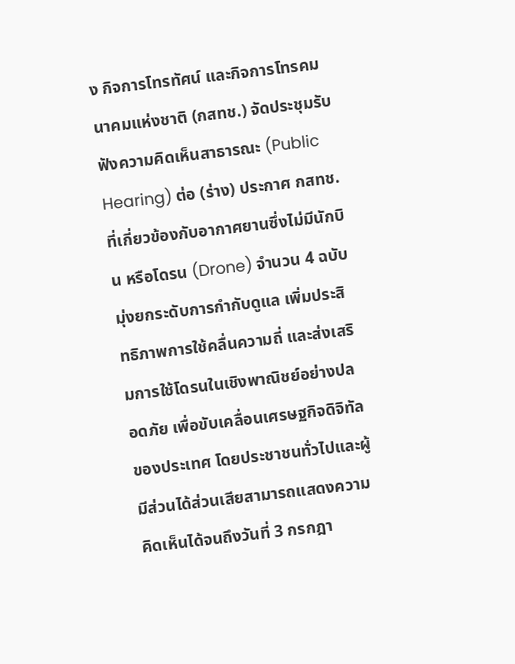ง กิจการโทรทัศน์ และกิจการโทรคมนาคมแห่งชาติ (กสทช.) จัดประชุมรับฟังความคิดเห็นสาธารณะ (Public Hearing) ต่อ (ร่าง) ประกาศ กสทช. ที่เกี่ยวข้องกับอากาศยานซึ่งไม่มีนักบิน หรือโดรน (Drone) จำนวน 4 ฉบับ มุ่งยกระดับการกำกับดูแล เพิ่มประสิทธิภาพการใช้คลื่นความถี่ และส่งเสริมการใช้โดรนในเชิงพาณิชย์อย่างปลอดภัย เพื่อขับเคลื่อนเศรษฐกิจดิจิทัลของประเทศ โดยประชาชนทั่วไปและผู้มีส่วนได้ส่วนเสียสามารถแสดงความคิดเห็นได้จนถึงวันที่ 3 กรกฎา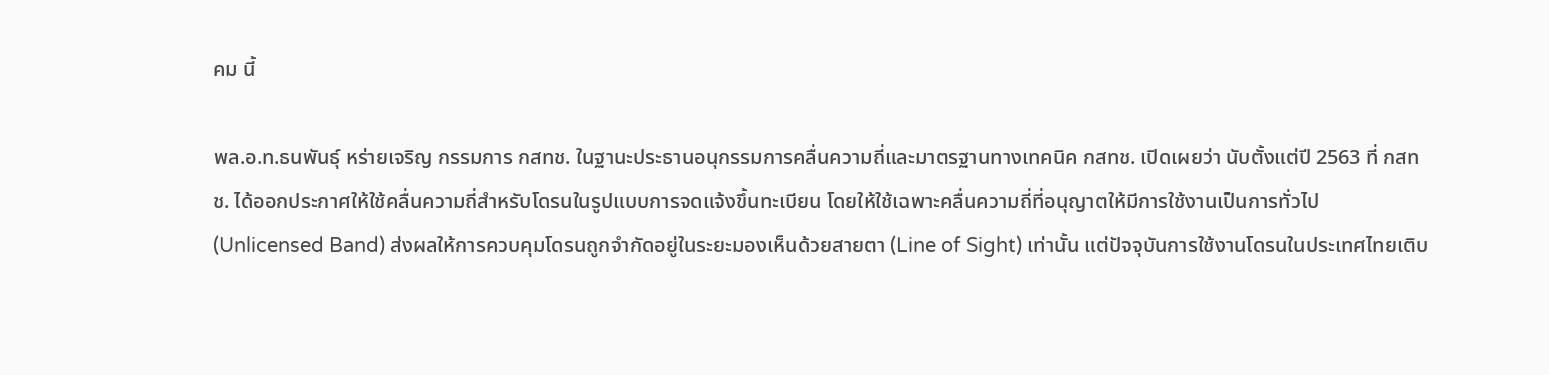คม นี้

พล.อ.ท.ธนพันธุ์ หร่ายเจริญ กรรมการ กสทช. ในฐานะประธานอนุกรรมการคลื่นความถี่และมาตรฐานทางเทคนิค กสทช. เปิดเผยว่า นับตั้งแต่ปี 2563 ที่ กสทช. ได้ออกประกาศให้ใช้คลื่นความถี่สำหรับโดรนในรูปแบบการจดแจ้งขึ้นทะเบียน โดยให้ใช้เฉพาะคลื่นความถี่ที่อนุญาตให้มีการใช้งานเป็นการทั่วไป (Unlicensed Band) ส่งผลให้การควบคุมโดรนถูกจำกัดอยู่ในระยะมองเห็นด้วยสายตา (Line of Sight) เท่านั้น แต่ปัจจุบันการใช้งานโดรนในประเทศไทยเติบ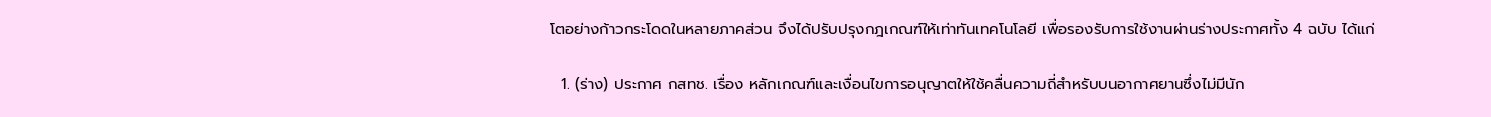โตอย่างก้าวกระโดดในหลายภาคส่วน จึงได้ปรับปรุงกฎเกณฑ์ให้เท่าทันเทคโนโลยี เพื่อรองรับการใช้งานผ่านร่างประกาศทั้ง 4 ฉบับ ได้แก่

  1. (ร่าง) ประกาศ กสทช. เรื่อง หลักเกณฑ์และเงื่อนไขการอนุญาตให้ใช้คลื่นความถี่สำหรับบนอากาศยานซึ่งไม่มีนัก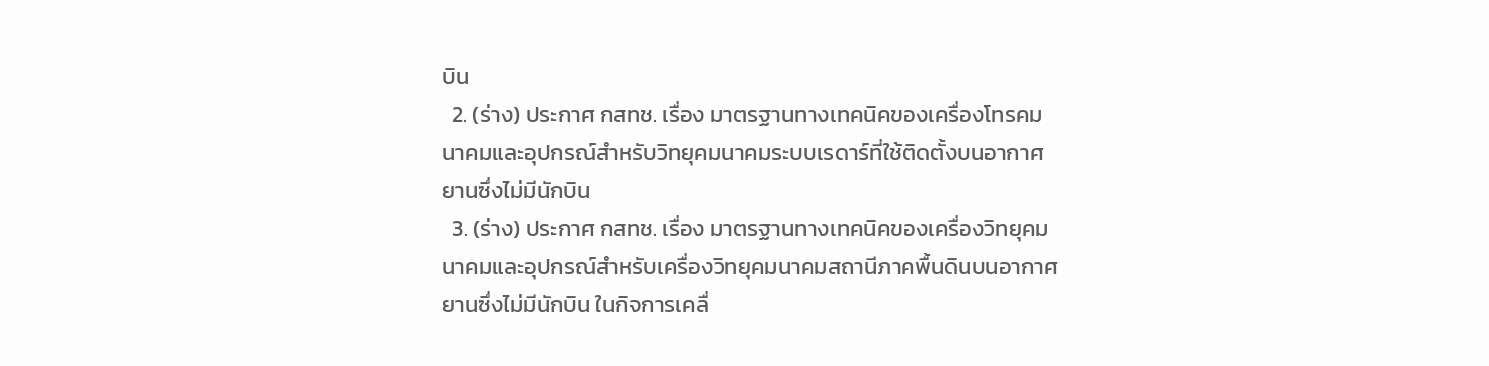บิน
  2. (ร่าง) ประกาศ กสทช. เรื่อง มาตรฐานทางเทคนิคของเครื่องโทรคมนาคมและอุปกรณ์สำหรับวิทยุคมนาคมระบบเรดาร์ที่ใช้ติดตั้งบนอากาศยานซึ่งไม่มีนักบิน
  3. (ร่าง) ประกาศ กสทช. เรื่อง มาตรฐานทางเทคนิคของเครื่องวิทยุคมนาคมและอุปกรณ์สำหรับเครื่องวิทยุคมนาคมสถานีภาคพื้นดินบนอากาศยานซึ่งไม่มีนักบิน ในกิจการเคลื่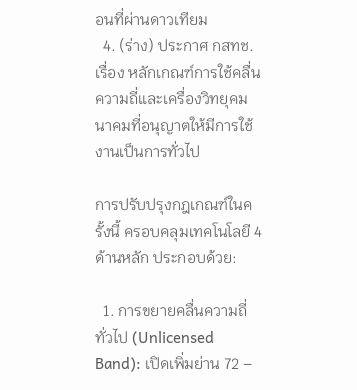อนที่ผ่านดาวเทียม
  4. (ร่าง) ประกาศ กสทช. เรื่อง หลักเกณฑ์การใช้คลื่นความถี่และเครื่องวิทยุคมนาคมที่อนุญาตให้มีการใช้งานเป็นการทั่วไป

การปรับปรุงกฎเกณฑ์ในครั้งนี้ ครอบคลุมเทคโนโลยี 4 ด้านหลัก ประกอบด้วย:

  1. การขยายคลื่นความถี่ทั่วไป (Unlicensed Band): เปิดเพิ่มย่าน 72 –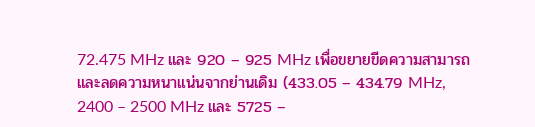72.475 MHz และ 920 – 925 MHz เพื่อขยายขีดความสามารถและลดความหนาแน่นจากย่านเดิม (433.05 – 434.79 MHz, 2400 – 2500 MHz และ 5725 –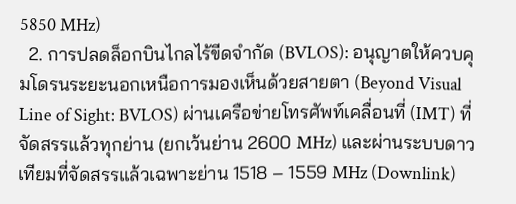5850 MHz)
  2. การปลดล็อกบินไกลไร้ขีดจำกัด (BVLOS): อนุญาตให้ควบคุมโดรนระยะนอกเหนือการมองเห็นด้วยสายตา (Beyond Visual Line of Sight: BVLOS) ผ่านเครือข่ายโทรศัพท์เคลื่อนที่ (IMT) ที่จัดสรรแล้วทุกย่าน (ยกเว้นย่าน 2600 MHz) และผ่านระบบดาวเทียมที่จัดสรรแล้วเฉพาะย่าน 1518 – 1559 MHz (Downlink)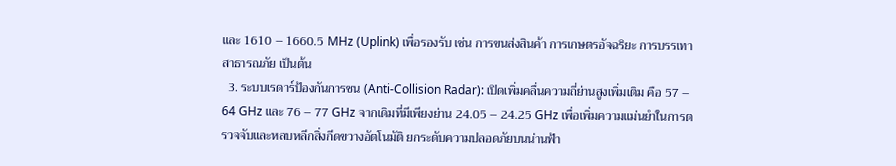และ 1610 – 1660.5 MHz (Uplink) เพื่อรองรับ เช่น การขนส่งสินค้า การเกษตรอัจฉริยะ การบรรเทาสาธารณภัย เป็นต้น
  3. ระบบเรดาร์ป้องกันการชน (Anti-Collision Radar): เปิดเพิ่มคลื่นความถี่ย่านสูงเพิ่มเติม คือ 57 – 64 GHz และ 76 – 77 GHz จากเดิมที่มีเพียงย่าน 24.05 – 24.25 GHz เพื่อเพิ่มความแม่นยำในการตรวจจับและหลบหลีกสิ่งกีดขวางอัตโนมัติ ยกระดับความปลอดภัยบนน่านฟ้า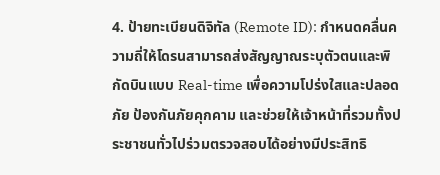4. ป้ายทะเบียนดิจิทัล (Remote ID): กำหนดคลื่นความถี่ให้โดรนสามารถส่งสัญญาณระบุตัวตนและพิกัดบินแบบ Real-time เพื่อความโปร่งใสและปลอดภัย ป้องกันภัยคุกคาม และช่วยให้เจ้าหน้าที่รวมทั้งประชาชนทั่วไปร่วมตรวจสอบได้อย่างมีประสิทธิ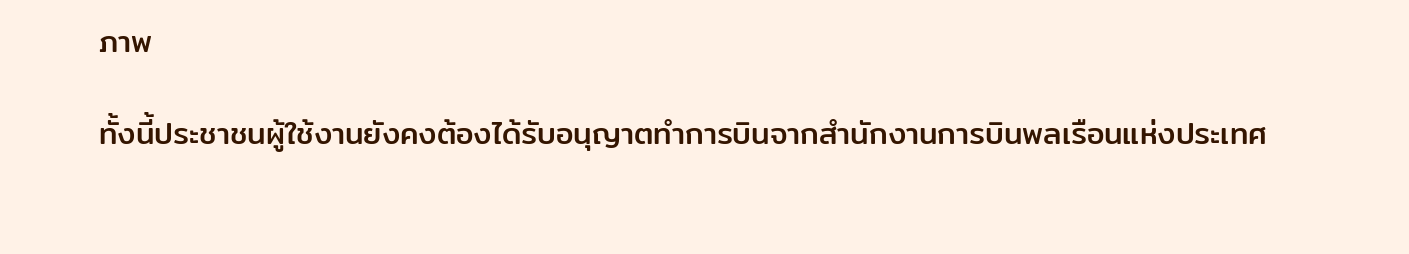ภาพ

ทั้งนี้ประชาชนผู้ใช้งานยังคงต้องได้รับอนุญาตทำการบินจากสำนักงานการบินพลเรือนแห่งประเทศ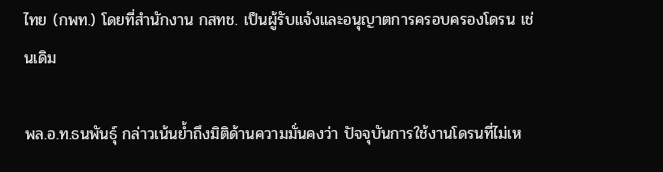ไทย (กพท.) โดยที่สำนักงาน กสทช. เป็นผู้รับแจ้งและอนุญาตการครอบครองโดรน เช่นเดิม

พล.อ.ท.ธนพันธุ์ กล่าวเน้นย้ำถึงมิติด้านความมั่นคงว่า ปัจจุบันการใช้งานโดรนที่ไม่เห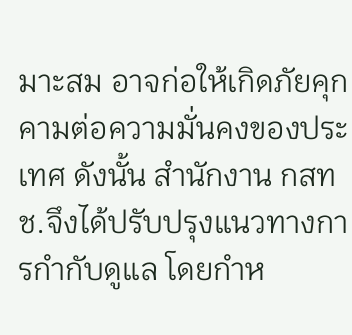มาะสม อาจก่อให้เกิดภัยคุกคามต่อความมั่นคงของประเทศ ดังนั้น สำนักงาน กสทช.จึงได้ปรับปรุงแนวทางการกำกับดูแล โดยกำห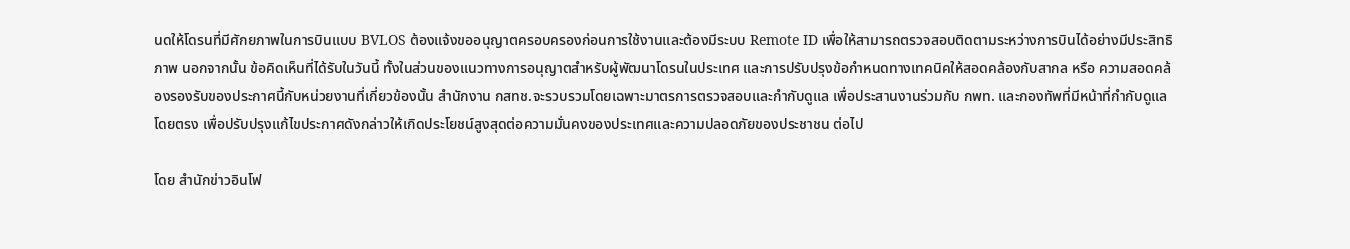นดให้โดรนที่มีศักยภาพในการบินแบบ BVLOS ต้องแจ้งขออนุญาตครอบครองก่อนการใช้งานและต้องมีระบบ Remote ID เพื่อให้สามารถตรวจสอบติดตามระหว่างการบินได้อย่างมีประสิทธิภาพ นอกจากนั้น ข้อคิดเห็นที่ได้รับในวันนี้ ทั้งในส่วนของแนวทางการอนุญาตสำหรับผู้พัฒนาโดรนในประเทศ และการปรับปรุงข้อกำหนดทางเทคนิคให้สอดคล้องกับสากล หรือ ความสอดคล้องรองรับของประกาศนี้กับหน่วยงานที่เกี่ยวข้องนั้น สำนักงาน กสทช.จะรวบรวมโดยเฉพาะมาตรการตรวจสอบและกำกับดูแล เพื่อประสานงานร่วมกับ กพท. และกองทัพที่มีหน้าที่กำกับดูแลโดยตรง เพื่อปรับปรุงแก้ไขประกาศดังกล่าวให้เกิดประโยชน์สูงสุดต่อความมั่นคงของประเทศและความปลอดภัยของประชาชน ต่อไป

โดย สำนักข่าวอินโฟ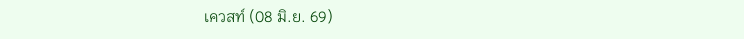เควสท์ (08 มิ.ย. 69)